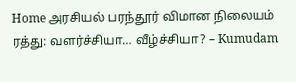Home அரசியல் பரந்தூர் விமான நிலையம் ரத்து: வளர்ச்சியா… வீழ்ச்சியா? – Kumudam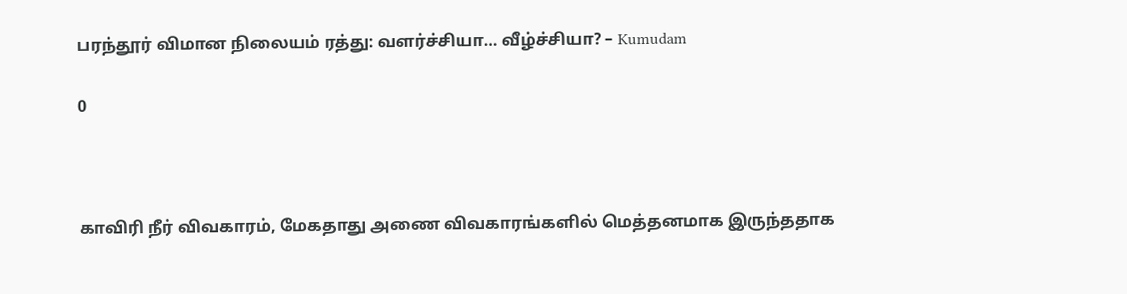பரந்தூர் விமான நிலையம் ரத்து: வளர்ச்சியா… வீழ்ச்சியா? – Kumudam

0



காவிரி நீர் விவகாரம், மேகதாது அணை விவகாரங்களில் மெத்தனமாக இருந்ததாக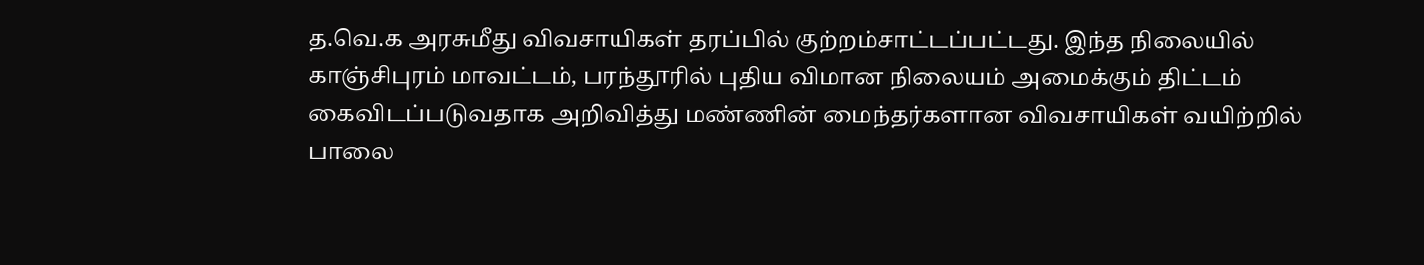த.வெ.க அரசுமீது விவசாயிகள் தரப்பில் குற்றம்சாட்டப்பட்டது. இந்த நிலையில் காஞ்சிபுரம் மாவட்டம், பரந்தூரில் புதிய விமான நிலையம் அமைக்கும் திட்டம் கைவிடப்படுவதாக அறிவித்து மண்ணின் மைந்தர்களான விவசாயிகள் வயிற்றில் பாலை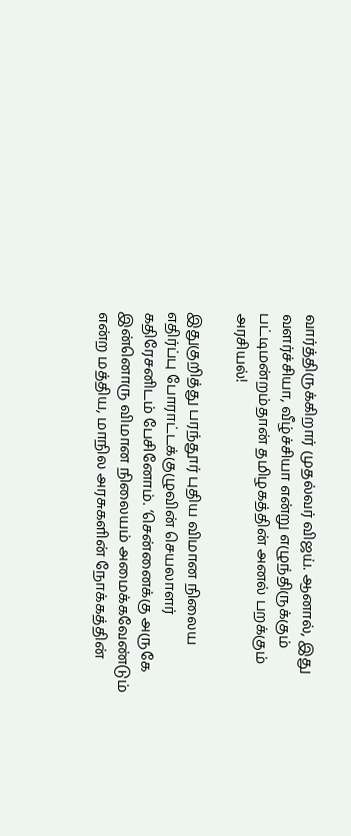வார்த்திருக்கிறார் முதல்வர் விஜய். ஆனால், இது வளர்ச்சியா, வீழ்ச்சியா என்று எழுந்திருக்கும் பட்டிமன்றம்தான் தமிழகத்தின் அனல் பறக்கும் அரசியல்!

இதுகுறித்து பரந்தூர் புதிய விமான நிலைய எதிர்ப்பு போராட்டக்குழுவின் செயலாளர் கதிரேசனிடம் பேசினோம். ‘சென்னைக்கு அருகே இன்னொரு விமான நிலையம் அமைக்கவேண்டும் என்ற மத்திய, மாநில அரசுகளின் நோக்கத்தின்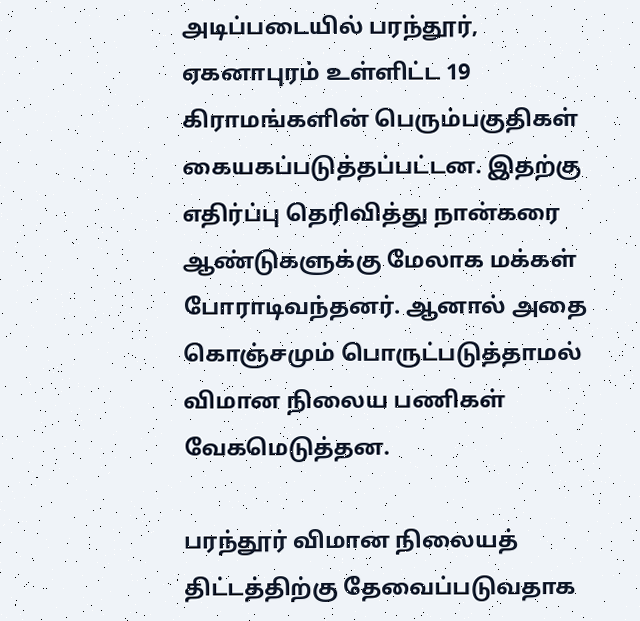அடிப்படையில் பரந்தூர், ஏகனாபுரம் உள்ளிட்ட 19 கிராமங்களின் பெரும்பகுதிகள் கையகப்படுத்தப்பட்டன. இதற்கு எதிர்ப்பு தெரிவித்து நான்கரை ஆண்டுகளுக்கு மேலாக மக்கள் போராடிவந்தனர். ஆனால் அதை கொஞ்சமும் பொருட்படுத்தாமல் விமான நிலைய பணிகள் வேகமெடுத்தன.

பரந்தூர் விமான நிலையத் திட்டத்திற்கு தேவைப்படுவதாக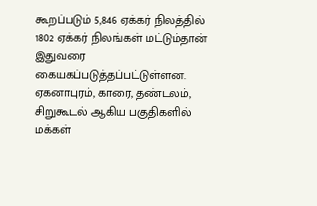கூறப்படும் 5,846 ஏக்கர் நிலத்தில் 1802 ஏக்கர் நிலங்கள் மட்டும்தான் இதுவரை கையகப்படுத்தப்பட்டுள்ளன. ஏகனாபுரம், காரை, தண்டலம், சிறுகூடல் ஆகிய பகுதிகளில் மக்கள்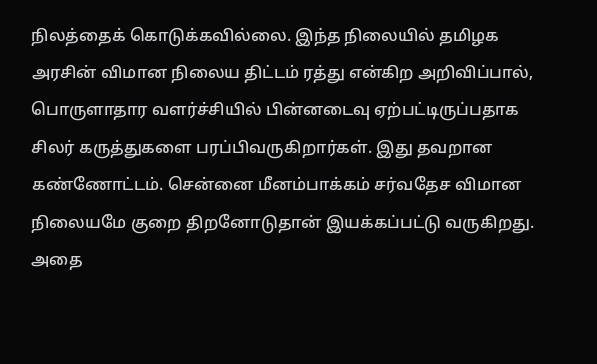நிலத்தைக் கொடுக்கவில்லை. இந்த நிலையில் தமிழக அரசின் விமான நிலைய திட்டம் ரத்து என்கிற அறிவிப்பால், பொருளாதார வளர்ச்சியில் பின்னடைவு ஏற்பட்டிருப்பதாக சிலர் கருத்துகளை பரப்பிவருகிறார்கள். இது தவறான கண்ணோட்டம். சென்னை மீனம்பாக்கம் சர்வதேச விமான நிலையமே குறை திறனோடுதான் இயக்கப்பட்டு வருகிறது. அதை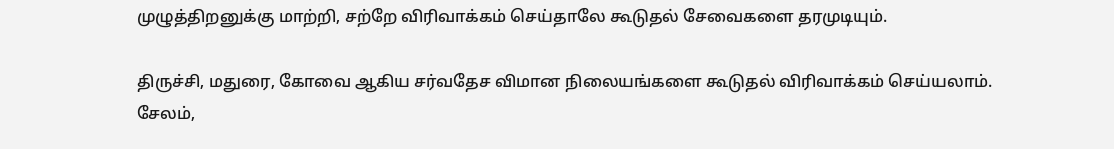முழுத்திறனுக்கு மாற்றி, சற்றே விரிவாக்கம் செய்தாலே கூடுதல் சேவைகளை தரமுடியும்.

திருச்சி, மதுரை, கோவை ஆகிய சர்வதேச விமான நிலையங்களை கூடுதல் விரிவாக்கம் செய்யலாம். சேலம்,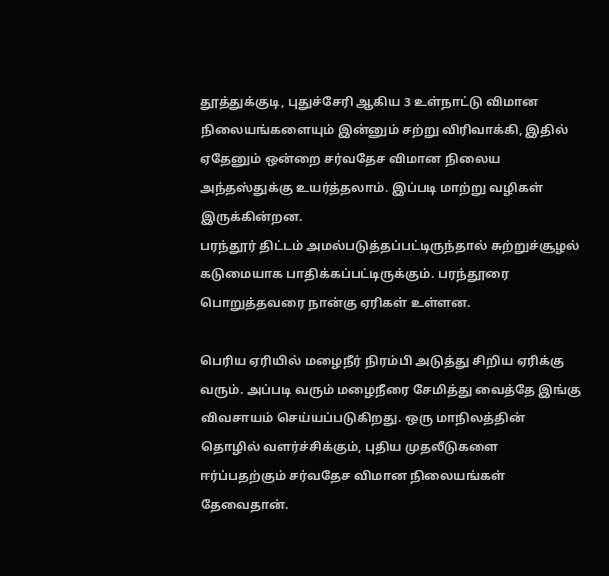தூத்துக்குடி, புதுச்சேரி ஆகிய 3 உள்நாட்டு விமான நிலையங்களையும் இன்னும் சற்று விரிவாக்கி, இதில் ஏதேனும் ஒன்றை சர்வதேச விமான நிலைய அந்தஸ்துக்கு உயர்த்தலாம். இப்படி மாற்று வழிகள் இருக்கின்றன.
பரந்தூர் திட்டம் அமல்படுத்தப்பட்டிருந்தால் சுற்றுச்சூழல் கடுமையாக பாதிக்கப்பட்டிருக்கும். பரந்தூரை பொறுத்தவரை நான்கு ஏரிகள் உள்ளன.

பெரிய ஏரியில் மழைநீர் நிரம்பி அடுத்து சிறிய ஏரிக்கு வரும். அப்படி வரும் மழைநீரை சேமித்து வைத்தே இங்கு விவசாயம் செய்யப்படுகிறது. ஒரு மாநிலத்தின் தொழில் வளர்ச்சிக்கும், புதிய முதலீடுகளை ஈர்ப்பதற்கும் சர்வதேச விமான நிலையங்கள் தேவைதான்.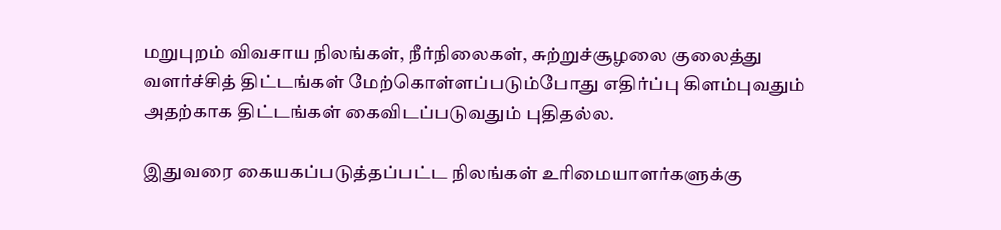மறுபுறம் விவசாய நிலங்கள், நீர்நிலைகள், சுற்றுச்சூழலை குலைத்து வளர்ச்சித் திட்டங்கள் மேற்கொள்ளப்படும்போது எதிர்ப்பு கிளம்புவதும் அதற்காக திட்டங்கள் கைவிடப்படுவதும் புதிதல்ல.

இதுவரை கையகப்படுத்தப்பட்ட நிலங்கள் உரிமையாளர்களுக்கு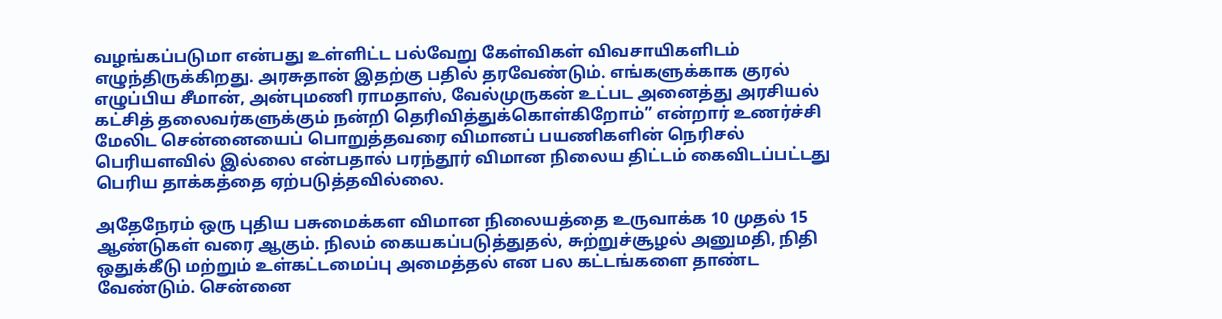வழங்கப்படுமா என்பது உள்ளிட்ட பல்வேறு கேள்விகள் விவசாயிகளிடம் எழுந்திருக்கிறது. அரசுதான் இதற்கு பதில் தரவேண்டும். எங்களுக்காக குரல் எழுப்பிய சீமான், அன்புமணி ராமதாஸ், வேல்முருகன் உட்பட அனைத்து அரசியல் கட்சித் தலைவர்களுக்கும் நன்றி தெரிவித்துக்கொள்கிறோம்” என்றார் உணர்ச்சி மேலிட சென்னையைப் பொறுத்தவரை விமானப் பயணிகளின் நெரிசல் பெரியளவில் இல்லை என்பதால் பரந்தூர் விமான நிலைய திட்டம் கைவிடப்பட்டது பெரிய தாக்கத்தை ஏற்படுத்தவில்லை.

அதேநேரம் ஒரு புதிய பசுமைக்கள விமான நிலையத்தை உருவாக்க 10 முதல் 15 ஆண்டுகள் வரை ஆகும். நிலம் கையகப்படுத்துதல், சுற்றுச்சூழல் அனுமதி, நிதி ஒதுக்கீடு மற்றும் உள்கட்டமைப்பு அமைத்தல் என பல கட்டங்களை தாண்ட வேண்டும். சென்னை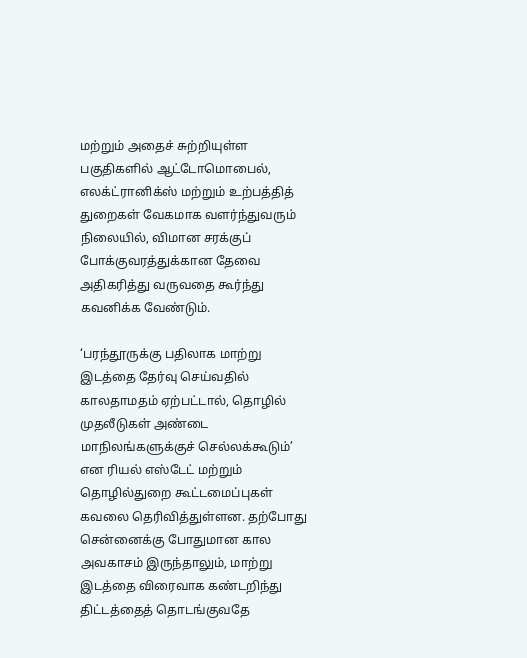மற்றும் அதைச் சுற்றியுள்ள பகுதிகளில் ஆட்டோமொபைல், எலக்ட்ரானிக்ஸ் மற்றும் உற்பத்தித் துறைகள் வேகமாக வளர்ந்துவரும் நிலையில், விமான சரக்குப் போக்குவரத்துக்கான தேவை அதிகரித்து வருவதை கூர்ந்து கவனிக்க வேண்டும்.

‘பரந்தூருக்கு பதிலாக மாற்று இடத்தை தேர்வு செய்வதில் காலதாமதம் ஏற்பட்டால், தொழில் முதலீடுகள் அண்டை மாநிலங்களுக்குச் செல்லக்கூடும்’ என ரியல் எஸ்டேட் மற்றும் தொழில்துறை கூட்டமைப்புகள் கவலை தெரிவித்துள்ளன. தற்போது சென்னைக்கு போதுமான கால அவகாசம் இருந்தாலும், மாற்று இடத்தை விரைவாக கண்டறிந்து திட்டத்தைத் தொடங்குவதே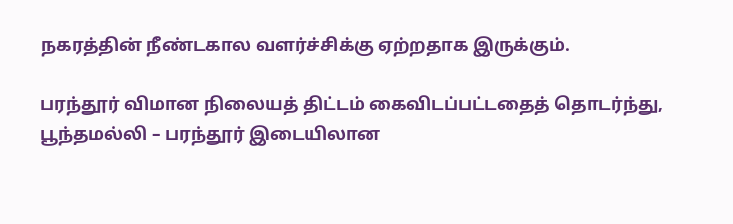நகரத்தின் நீண்டகால வளர்ச்சிக்கு ஏற்றதாக இருக்கும்.

பரந்தூர் விமான நிலையத் திட்டம் கைவிடப்பட்டதைத் தொடர்ந்து, பூந்தமல்லி – பரந்தூர் இடையிலான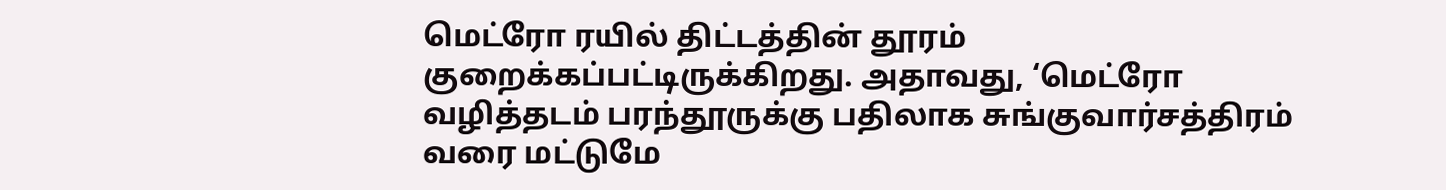மெட்ரோ ரயில் திட்டத்தின் தூரம் குறைக்கப்பட்டிருக்கிறது. அதாவது, ‘மெட்ரோ வழித்தடம் பரந்தூருக்கு பதிலாக சுங்குவார்சத்திரம் வரை மட்டுமே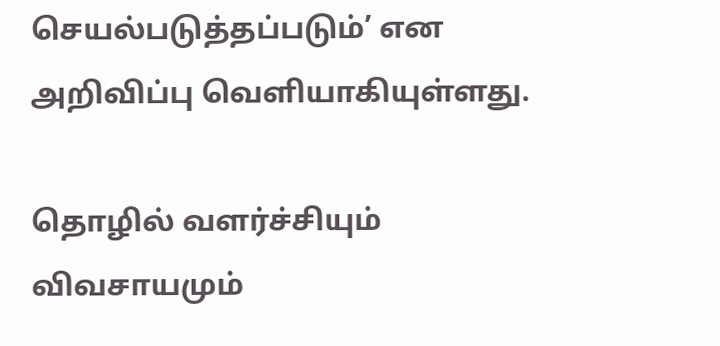செயல்படுத்தப்படும்’ என அறிவிப்பு வெளியாகியுள்ளது.

தொழில் வளர்ச்சியும் விவசாயமும்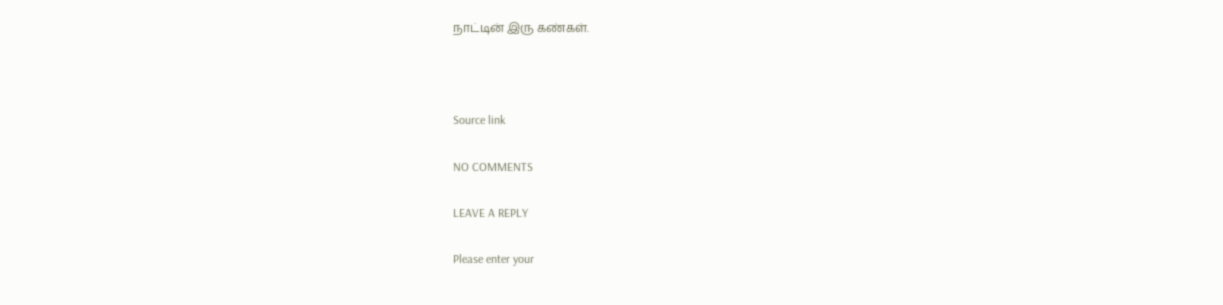நாட்டின் இரு கண்கள்.



Source link

NO COMMENTS

LEAVE A REPLY

Please enter your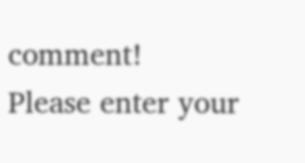comment!
Please enter your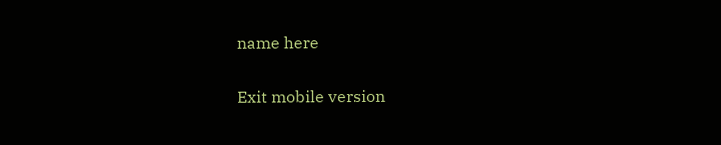name here

Exit mobile version